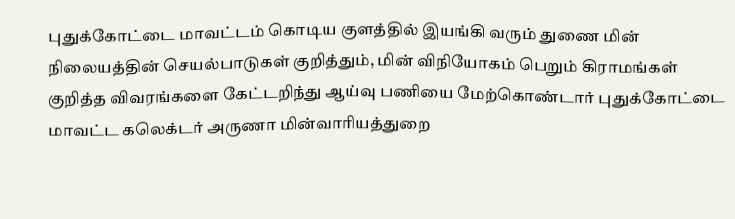புதுக்கோட்டை மாவட்டம் கொடிய குளத்தில் இயங்கி வரும் துணை மின் நிலையத்தின் செயல்பாடுகள் குறித்தும், மின் விநியோகம் பெறும் கிராமங்கள் குறித்த விவரங்களை கேட்டறிந்து ஆய்வு பணியை மேற்கொண்டார் புதுக்கோட்டை மாவட்ட கலெக்டர் அருணா மின்வாரியத்துறை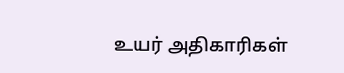உயர் அதிகாரிகள்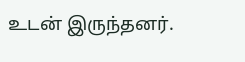உடன் இருந்தனர்.